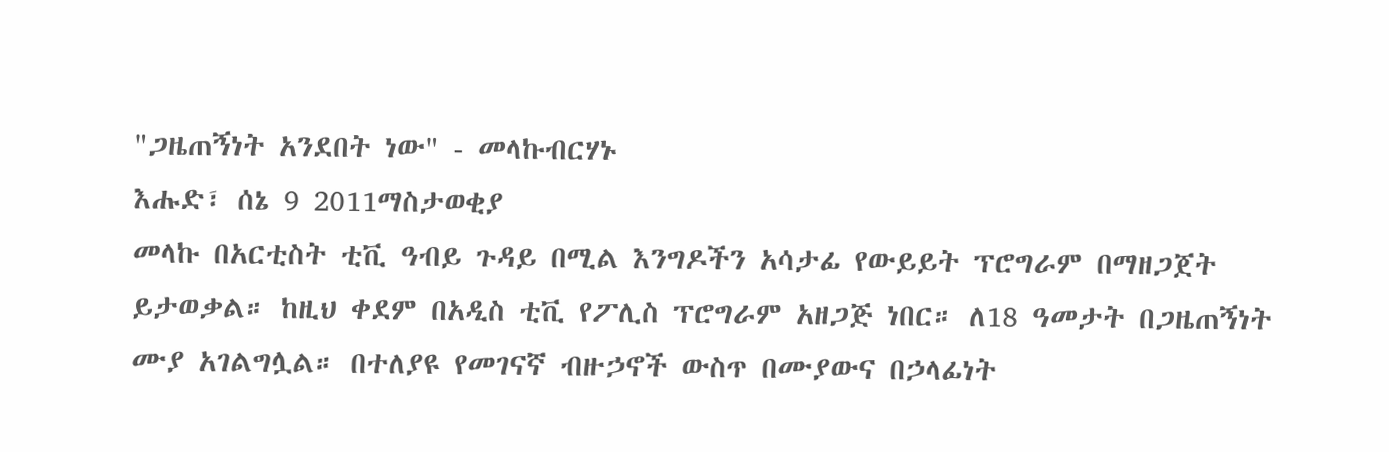"ጋዜጠኝነት አንደበት ነው" - መላኩብርሃኑ
እሑድ፣ ሰኔ 9 2011ማስታወቂያ
መላኩ በአርቲስት ቲቪ ዓብይ ጉዳይ በሚል እንግዶችን አሳታፊ የውይይት ፕሮግራም በማዘጋጀት ይታወቃል። ከዚህ ቀደም በአዲስ ቲቪ የፖሊስ ፕሮግራም አዘጋጅ ነበር። ለ18 ዓመታት በጋዜጠኝነት ሙያ አገልግሏል። በተለያዩ የመገናኛ ብዙኃኖች ውስጥ በሙያውና በኃላፊነት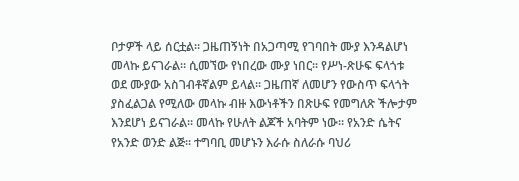ቦታዎች ላይ ሰርቷል። ጋዜጠኝነት በአጋጣሚ የገባበት ሙያ እንዳልሆነ መላኩ ይናገራል። ሲመኘው የነበረው ሙያ ነበር። የሥነ-ጽሁፍ ፍላጎቱ ወደ ሙያው አስገብቶኛልም ይላል። ጋዜጠኛ ለመሆን የውስጥ ፍላጎት ያስፈልጋል የሚለው መላኩ ብዙ እውነቶችን በጽሁፍ የመግለጽ ችሎታም እንደሆነ ይናገራል። መላኩ የሁለት ልጆች አባትም ነው። የአንድ ሴትና የአንድ ወንድ ልጅ። ተግባቢ መሆኑን እራሱ ስለራሱ ባህሪ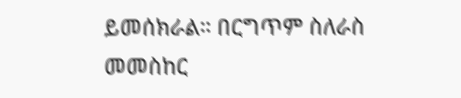ይመሰክራል። በርግጥም ስለራስ መመስከር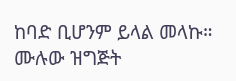ከባድ ቢሆንም ይላል መላኩ። ሙሉው ዝግጅት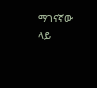ማገናኛው ላይ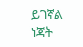ይገኛል
ነጃት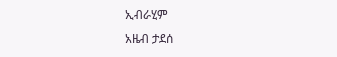ኢብራሂም
አዜብ ታደሰ